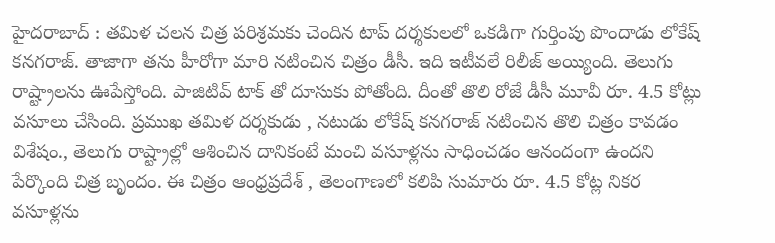హైదరాబాద్ : తమిళ చలన చిత్ర పరిశ్రమకు చెందిన టాప్ దర్శకులలో ఒకడిగా గుర్తింపు పొందాడు లోకేష్ కనగరాజ్. తాజాగా తను హీరోగా మారి నటించిన చిత్రం డీసీ. ఇది ఇటీవలే రిలీజ్ అయ్యింది. తెలుగు రాష్ట్రాలను ఊపేస్తోంది. పాజిటివ్ టాక్ తో దూసుకు పోతోంది. దీంతో తొలి రోజే డీసీ మూవీ రూ. 4.5 కోట్లు వసూలు చేసింది. ప్రముఖ తమిళ దర్శకుడు , నటుడు లోకేష్ కనగరాజ్ నటించిన తొలి చిత్రం కావడం విశేషం., తెలుగు రాష్ట్రాల్లో ఆశించిన దానికంటే మంచి వసూళ్లను సాధించడం ఆనందంగా ఉందని పేర్కొంది చిత్ర బృందం. ఈ చిత్రం ఆంధ్రప్రదేశ్ , తెలంగాణలో కలిపి సుమారు రూ. 4.5 కోట్ల నికర వసూళ్లను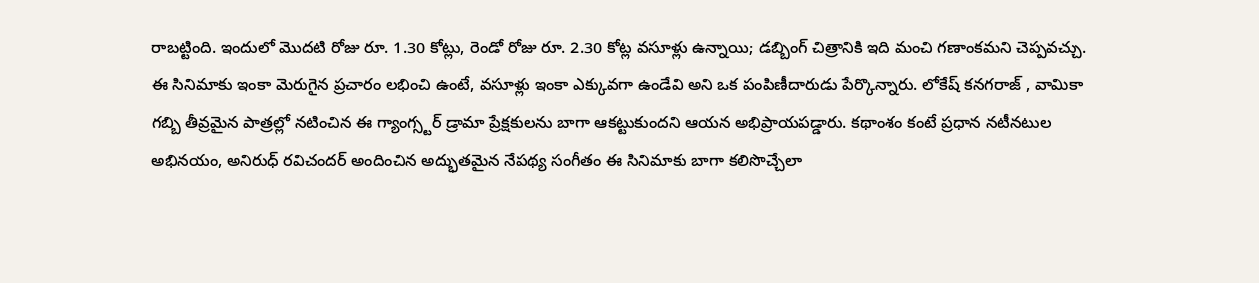రాబట్టింది. ఇందులో మొదటి రోజు రూ. 1.30 కోట్లు, రెండో రోజు రూ. 2.30 కోట్ల వసూళ్లు ఉన్నాయి; డబ్బింగ్ చిత్రానికి ఇది మంచి గణాంకమని చెప్పవచ్చు.
ఈ సినిమాకు ఇంకా మెరుగైన ప్రచారం లభించి ఉంటే, వసూళ్లు ఇంకా ఎక్కువగా ఉండేవి అని ఒక పంపిణీదారుడు పేర్కొన్నారు. లోకేష్ కనగరాజ్ , వామికా గబ్బి తీవ్రమైన పాత్రల్లో నటించిన ఈ గ్యాంగ్స్టర్ డ్రామా ప్రేక్షకులను బాగా ఆకట్టుకుందని ఆయన అభిప్రాయపడ్డారు. కథాంశం కంటే ప్రధాన నటీనటుల అభినయం, అనిరుధ్ రవిచందర్ అందించిన అద్భుతమైన నేపథ్య సంగీతం ఈ సినిమాకు బాగా కలిసొచ్చేలా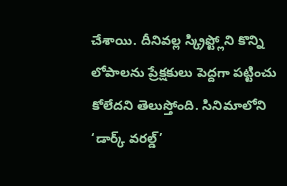చేశాయి. దీనివల్ల స్క్రిప్ట్లోని కొన్ని లోపాలను ప్రేక్షకులు పెద్దగా పట్టించు కోలేదని తెలుస్తోంది. సినిమాలోని ‘డార్క్ వరల్డ్’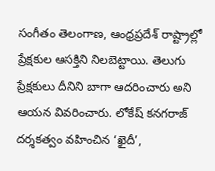సంగీతం తెలంగాణ, ఆంధ్రప్రదేశ్ రాష్ట్రాల్లో ప్రేక్షకుల ఆసక్తిని నిలబెట్టాయి. తెలుగు ప్రేక్షకులు దీనిని బాగా ఆదరించారు అని ఆయన వివరించారు. లోకేష్ కనగరాజ్ దర్శకత్వం వహించిన ‘ఖైదీ’,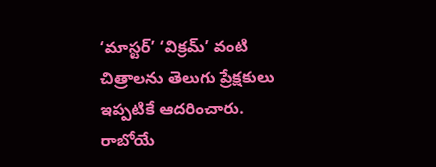‘మాస్టర్’ ‘విక్రమ్’ వంటి చిత్రాలను తెలుగు ప్రేక్షకులు ఇప్పటికే ఆదరించారు. రాబోయే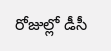రోజుల్లో డీసీ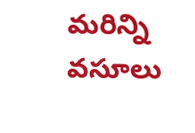మరిన్ని వసూలు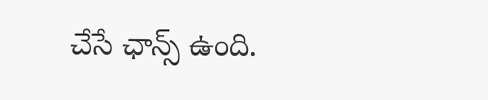చేసే ఛాన్స్ ఉంది.